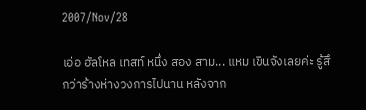2007/Nov/28

เอ่อ ฮัลโหล เทสท์ หนึ่ง สอง สาม... แหม เขินจังเลยค่ะ รู้สึกว่าร้างห่างวงการไปนาน หลังจาก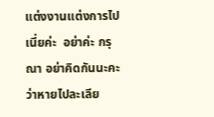แต่งงานแต่งการไปเนี่ยค่ะ  อย่าค่ะ กรุณา อย่าคิดกันนะคะ ว่าหายไปละเลีย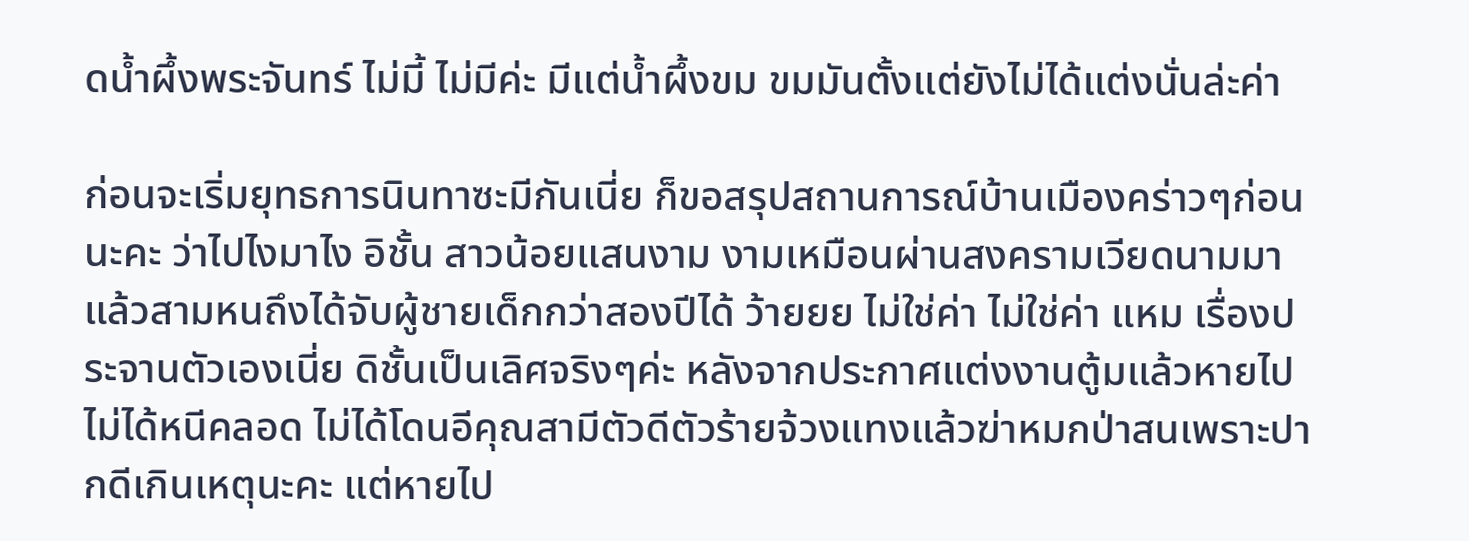ดน้ำผึ้งพระจันทร์ ไม่มี้ ไม่มีค่ะ มีแต่น้ำผึ้งขม ขมมันตั้งแต่ยังไม่ได้แต่งนั่นล่ะค่า

ก่อนจะเริ่มยุทธการนินทาซะมีกันเนี่ย ก็ขอสรุปสถานการณ์บ้านเมืองคร่าวๆก่อนนะคะ ว่าไปไงมาไง อิชั้น สาวน้อยแสนงาม งามเหมือนผ่านสงครามเวียดนามมาแล้วสามหนถึงได้จับผู้ชายเด็กกว่าสองปีได้ ว้ายยย ไม่ใช่ค่า ไม่ใช่ค่า แหม เรื่องประจานตัวเองเนี่ย ดิชั้นเป็นเลิศจริงๆค่ะ หลังจากประกาศแต่งงานตู้มแล้วหายไป ไม่ได้หนีคลอด ไม่ได้โดนอีคุณสามีตัวดีตัวร้ายจ้วงแทงแล้วฆ่าหมกป่าสนเพราะปากดีเกินเหตุนะคะ แต่หายไป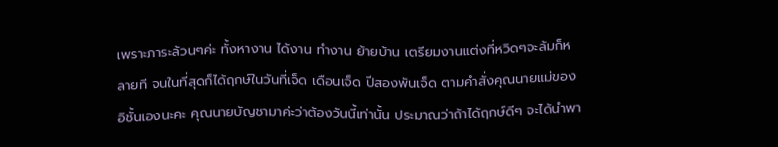เพราะภาระล้วนๆค่ะ ทั้งหางาน ได้งาน ทำงาน ย้ายบ้าน เตรียมงานแต่งที่หวิดๆจะล้มก็หลายที จนในที่สุดก็ได้ฤกษ์ในวันที่เจ็ด เดือนเจ็ด ปีสองพันเจ็ด ตามคำสั่งคุณนายแม่ของอิชั้นเองนะคะ คุณนายบัญชามาค่ะว่าต้องวันนี้เท่านั้น ประมาณว่าถ้าได้ฤกษ์ดีๆ จะได้นำพา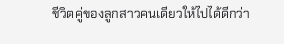ชีวิตคู่ของลูกสาวคนเดียวให้ไปได้ดีกว่า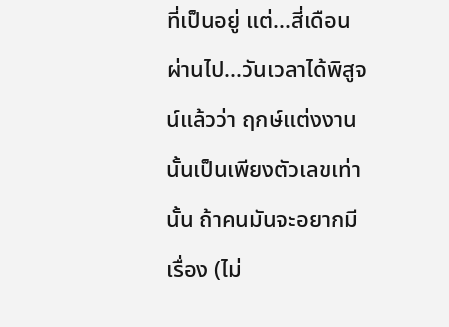ที่เป็นอยู่ แต่...สี่เดือนผ่านไป...วันเวลาได้พิสูจน์แล้วว่า ฤกษ์แต่งงานนั้นเป็นเพียงตัวเลขเท่านั้น ถ้าคนมันจะอยากมีเรื่อง (ไม่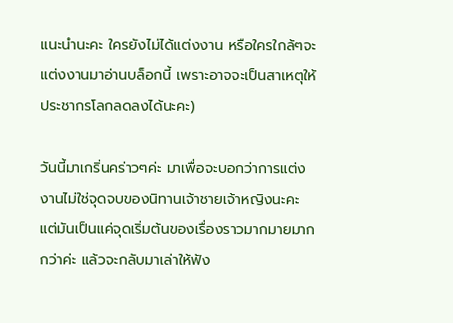แนะนำนะคะ ใครยังไม่ได้แต่งงาน หรือใครใกล้ๆจะแต่งงานมาอ่านบล็อกนี้ เพราะอาจจะเป็นสาเหตุให้ประชากรโลกลดลงได้นะคะ)

วันนี้มาเกริ่นคร่าวๆค่ะ มาเพื่อจะบอกว่าการแต่งงานไม่ใช่จุดจบของนิทานเจ้าชายเจ้าหญิงนะคะ แต่มันเป็นแค่จุดเริ่มต้นของเรื่องราวมากมายมากกว่าค่ะ แล้วจะกลับมาเล่าให้ฟัง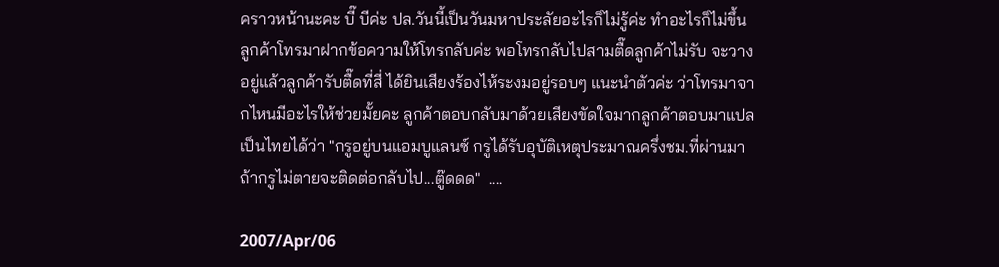คราวหน้านะคะ บี๊ บีค่ะ ปล.วันนี้เป็นวันมหาประลัยอะไรก็ไม่รู้ค่ะ ทำอะไรก็ไม่ขึ้น ลูกค้าโทรมาฝากข้อความให้โทรกลับค่ะ พอโทรกลับไปสามตื๊ดลูกค้าไม่รับ จะวางอยู่แล้วลูกค้ารับตื๊ดที่สี่ ได้ยินเสียงร้องไห้ระงมอยู่รอบๆ แนะนำตัวค่ะ ว่าโทรมาจากไหนมีอะไรให้ช่วยมั้ยคะ ลูกค้าตอบกลับมาด้วยเสียงขัดใจมากลูกค้าตอบมาแปลเป็นไทยได้ว่า "กรูอยู่บนแอมบูแลนซ์ กรูได้รับอุบัติเหตุประมาณครึ่งชม.ที่ผ่านมา ถ้ากรูไม่ตายจะติดต่อกลับไป...ตู๊ดดด"  ....

2007/Apr/06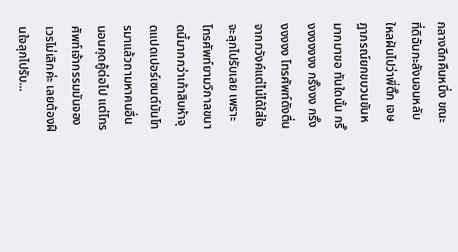กลางดึกคืนหนึ่ง ขณะที่ดิฉันกะลังนอนหลับใหลฝันไปว่าพี่ติ๊ก เจษฎาภรณ์ยกขบวนขันหมากมาขอ ทันใดนั้น กริ๊งงงงงงง กริ๊งงง กริ๊งงงงงง โทรศัพท์ดังตื่นจากภวังค์แต่ไม่ได้ใส่ใจจะลุกไปรับเลย เพราะโทรศัพท์ยามวิกาลขนาดนี้มากกว่าเก้าสิบห้าจุดแปดเปอร์เซนต์มันโทรมาแล้วถามหาคนอื่น นอนคุดคู้ต่อไป แต่โทรศัพท์เจ้ากรรมมันจองเวรไม่เลิกค่ะ เลยต้องฝืนใจลุกไปรับ...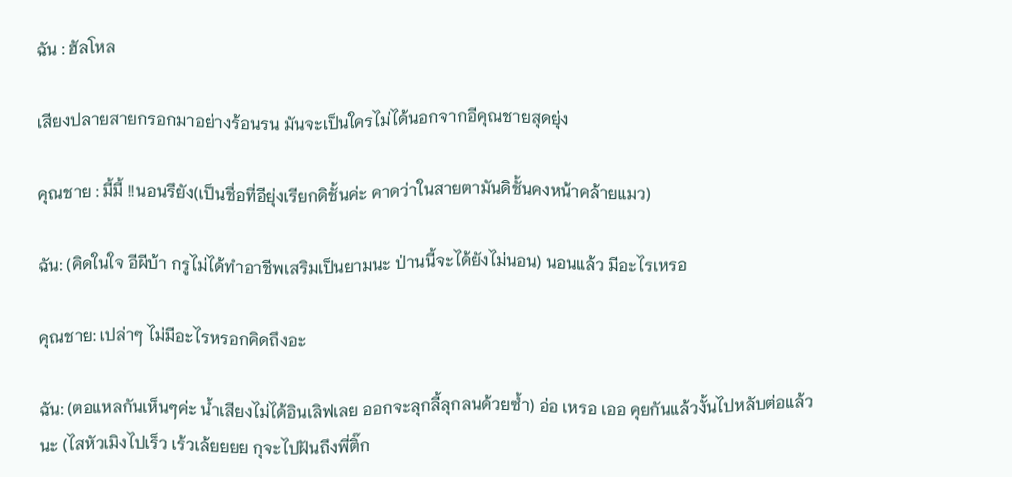ฉัน : ฮัลโหล

เสียงปลายสายกรอกมาอย่างร้อนรน มันจะเป็นใครไม่ได้นอกจากอีคุณชายสุดยุ่ง

คุณชาย : มี้มี้ !!นอนรึยัง(เป็นชื่อที่อียุ่งเรียกดิชั้นค่ะ คาดว่าในสายตามันดิชั้นคงหน้าคล้ายแมว)

ฉัน: (คิดในใจ อีผีบ้า กรูไม่ได้ทำอาชีพเสริมเป็นยามนะ ป่านนี้จะได้ยังไม่นอน) นอนแล้ว มีอะไรเหรอ

คุณชาย: เปล่าๆ ไม่มีอะไรหรอกคิดถึงอะ

ฉัน: (ตอแหลกันเห็นๆค่ะ น้ำเสียงไม่ได้อินเลิฟเลย ออกจะลุกลี้ลุกลนด้วยซ้ำ) อ่อ เหรอ เออ คุยกันแล้วงั้นไปหลับต่อแล้วนะ (ไสหัวเมิงไปเร็ว เร้วเล้ยยยย กุจะไปฝันถึงพี่ติ๊ก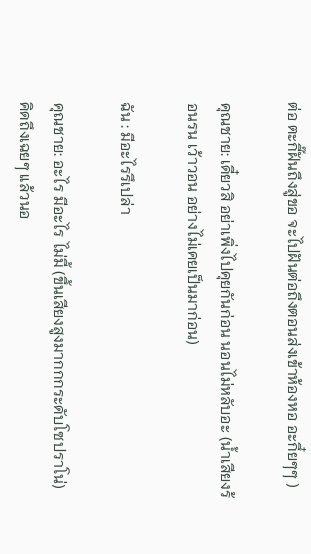ต่อ ตะกี๊ฝันถึงสู่ขอ จะไปฝันต่อถึงตอนส่งเข้าห้องหอ อะกึ๋ยๆๆ )

คุณชาย: เดี๋ยวสิ อย่าเพิ่งไปคุยกันก่อน นอนไม่หลับอะ (น้ำเสียงร้อนรน เว้าวอน อย่างไม่เคยเป็นมาก่อน)

ฉัน : มีอะไรรึเปล่า

คุณชาย: อะไร มีอะไร ไม่มี้ (ขึ้นเสียงสูงมากกกระดับโซปราโน่) คิดถึงเฉยๆ แล้วนอ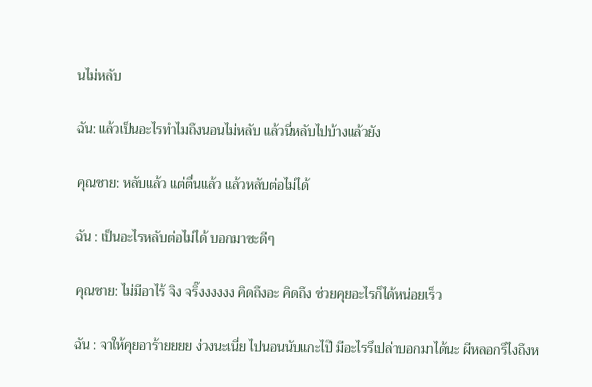นไม่หลับ

ฉัน: แล้วเป็นอะไรทำไมถึงนอนไม่หลับ แล้วนี่หลับไปบ้างแล้วยัง

คุณชาย: หลับแล้ว แต่ตื่นแล้ว แล้วหลับต่อไม่ได้

ฉัน : เป็นอะไรหลับต่อไม่ได้ บอกมาซะดีๆ

คุณชาย: ไม่มีอาไร้ จิง จริ๊งงงงงง คิดถึงอะ คิดถึง ช่วยคุยอะไรก็ได้หน่อยเร็ว

ฉัน : จาให้คุยอาร้ายยยย ง่วงนะเนี่ย ไปนอนนับแกะไป๊ มีอะไรรึเปล่าบอกมาได้นะ ผีหลอกรึไงถึงห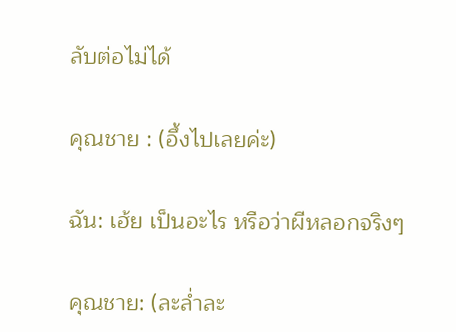ลับต่อไม่ได้

คุณชาย : (อึ้งไปเลยค่ะ)

ฉัน: เฮ้ย เป็นอะไร หรือว่าผีหลอกจริงๆ

คุณชาย: (ละล่ำละ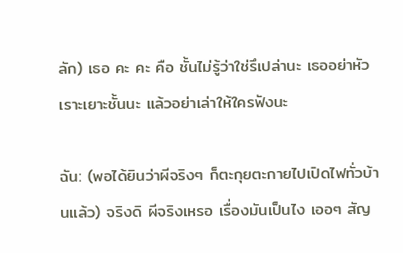ลัก) เธอ คะ คะ คือ ชั้นไม่รู้ว่าใช่รึเปล่านะ เธออย่าหัวเราะเยาะชั้นนะ แล้วอย่าเล่าให้ใครฟังนะ

ฉัน: (พอได้ยินว่าผีจริงๆ ก็ตะกุยตะกายไปเปิดไฟทั่วบ้านแล้ว) จริงดิ ผีจริงเหรอ เรื่องมันเป็นไง เออๆ สัญ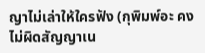ญาไม่เล่าให้ใครฟัง (กุพิมพ์อะ คงไม่ผิดสัญญาเน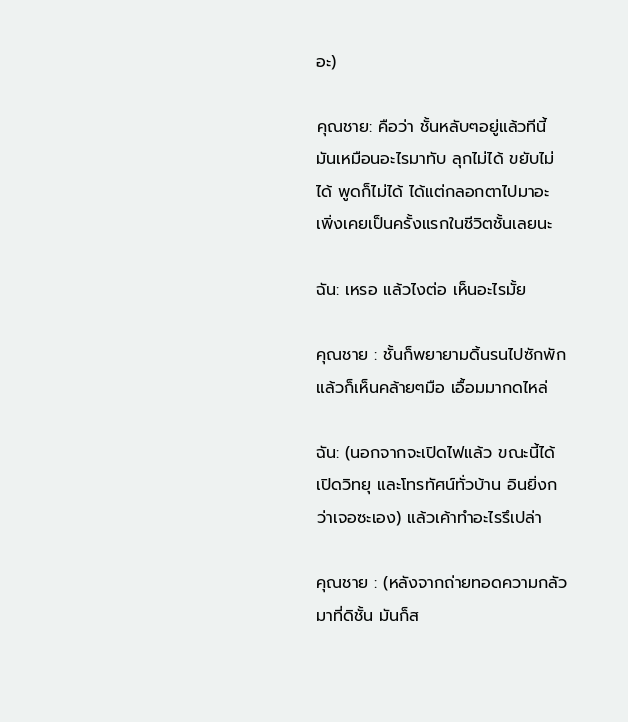อะ)

คุณชาย: คือว่า ชั้นหลับๆอยู่แล้วทีนี้ มันเหมือนอะไรมาทับ ลุกไม่ได้ ขยับไม่ได้ พูดก็ไม่ได้ ได้แต่กลอกตาไปมาอะ เพิ่งเคยเป็นครั้งแรกในชีวิตชั้นเลยนะ

ฉัน: เหรอ แล้วไงต่อ เห็นอะไรมั้ย

คุณชาย : ชั้นก็พยายามดิ้นรนไปซักพัก แล้วก็เห็นคล้ายๆมือ เอื้อมมากดไหล่

ฉัน: (นอกจากจะเปิดไฟแล้ว ขณะนี้ได้เปิดวิทยุ และโทรทัศน์ทั่วบ้าน อินยิ่งกว่าเจอซะเอง) แล้วเค้าทำอะไรรึเปล่า

คุณชาย : (หลังจากถ่ายทอดความกลัวมาที่ดิชั้น มันก็ส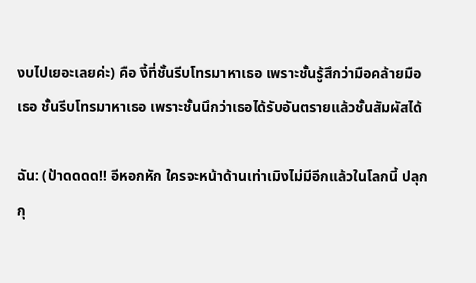งบไปเยอะเลยค่ะ) คือ งี้ที่ชั้นรีบโทรมาหาเธอ เพราะชั้นรู้สึกว่ามือคล้ายมือเธอ ชั้นรีบโทรมาหาเธอ เพราะชั้นนึกว่าเธอได้รับอันตรายแล้วชั้นสัมผัสได้

ฉัน: (ป้าดดดด!! อีหอกหัก ใครจะหน้าด้านเท่าเมิงไม่มีอีกแล้วในโลกนี้ ปลุกกุ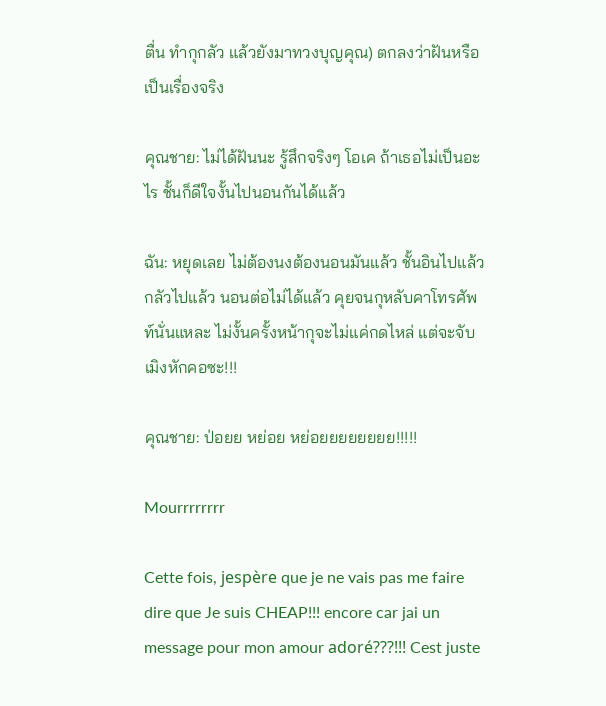ตื่น ทำกุกลัว แล้วยังมาทวงบุญคุณ) ตกลงว่าฝันหรือเป็นเรื่องจริง

คุณชาย: ไม่ได้ฝันนะ รู้สึกจริงๆ โอเค ถ้าเธอไม่เป็นอะไร ชั้นก็ดีใจงั้นไปนอนกันได้แล้ว

ฉัน: หยุดเลย ไม่ต้องนงต้องนอนมันแล้ว ชั้นอินไปแล้ว กลัวไปแล้ว นอนต่อไม่ได้แล้ว คุยจนกุหลับคาโทรศัพท์นั่นแหละ ไม่งั้นครั้งหน้ากุจะไม่แค่กดไหล่ แต่จะจับเมิงหักคอซะ!!!

คุณชาย: ป่อยย หย่อย หย่อยยยยยยยย!!!!!

Mourrrrrrrr

Cette fois, jespère que je ne vais pas me faire dire que Je suis CHEAP!!! encore car jai un message pour mon amour adoré???!!! Cest juste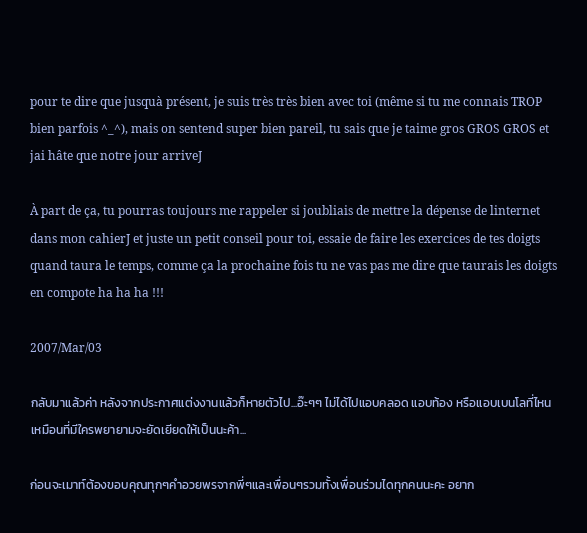pour te dire que jusquà présent, je suis très très bien avec toi (même si tu me connais TROP bien parfois ^_^), mais on sentend super bien pareil, tu sais que je taime gros GROS GROS et jai hâte que notre jour arriveJ

À part de ça, tu pourras toujours me rappeler si joubliais de mettre la dépense de linternet dans mon cahierJ et juste un petit conseil pour toi, essaie de faire les exercices de tes doigts quand taura le temps, comme ça la prochaine fois tu ne vas pas me dire que taurais les doigts en compote ha ha ha !!!

2007/Mar/03

กลับมาแล้วค่า หลังจากประกาศแต่งงานแล้วก็หายตัวไป...อ๊ะๆๆ ไม่ได้ไปแอบคลอด แอบท้อง หรือแอบเบนโลที่ไหนเหมือนที่มีใครพยายามจะยัดเยียดให้เป็นนะค้า...

ก่อนจะเมาท์ต้องขอบคุณทุกๆคำอวยพรจากพี่ๆและเพื่อนๆรวมทั้งเพื่อนร่วมไดทุกคนนะคะ อยาก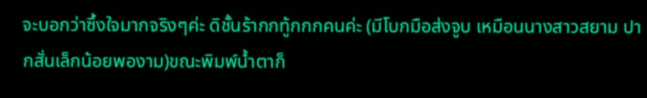จะบอกว่าซึ้งใจมากจริงๆค่ะ ดิชั้นร้ากกทู้กกกคนค่ะ (มีโบกมือส่งจูบ เหมือนนางสาวสยาม ปากสั่นเล็กน้อยพองาม)ขณะพิมพ์น้ำตาก็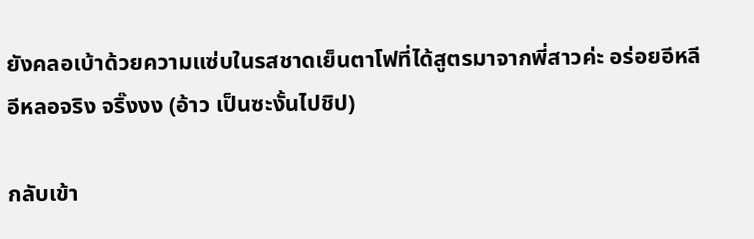ยังคลอเบ้าด้วยความแซ่บในรสชาดเย็นตาโฟที่ได้สูตรมาจากพี่สาวค่ะ อร่อยอีหลีอีหลอจริง จริ๊งงง (อ้าว เป็นซะงั้นไปชิป)

กลับเข้า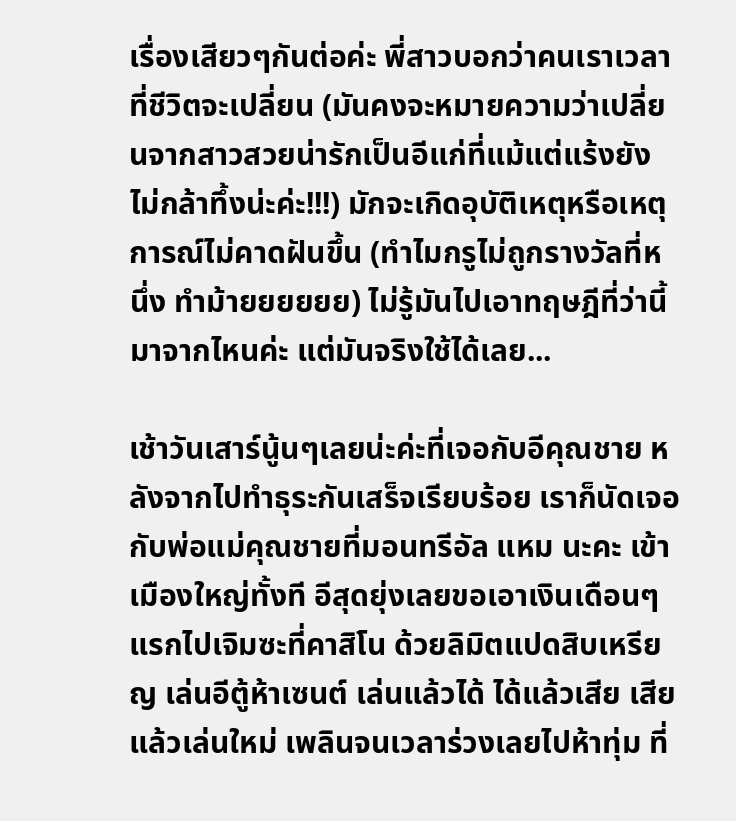เรื่องเสียวๆกันต่อค่ะ พี่สาวบอกว่าคนเราเวลาที่ชีวิตจะเปลี่ยน (มันคงจะหมายความว่าเปลี่ยนจากสาวสวยน่ารักเป็นอีแก่ที่แม้แต่แร้งยังไม่กล้าทึ้งน่ะค่ะ!!!) มักจะเกิดอุบัติเหตุหรือเหตุการณ์ไม่คาดฝันขึ้น (ทำไมกรูไม่ถูกรางวัลที่หนึ่ง ทำม้ายยยยยย) ไม่รู้มันไปเอาทฤษฎีที่ว่านี้มาจากไหนค่ะ แต่มันจริงใช้ได้เลย...

เช้าวันเสาร์นู้นๆเลยน่ะค่ะที่เจอกับอีคุณชาย หลังจากไปทำธุระกันเสร็จเรียบร้อย เราก็นัดเจอกับพ่อแม่คุณชายที่มอนทรีอัล แหม นะคะ เข้าเมืองใหญ่ทั้งที อีสุดยุ่งเลยขอเอาเงินเดือนๆแรกไปเจิมซะที่คาสิโน ด้วยลิมิตแปดสิบเหรียญ เล่นอีตู้ห้าเซนต์ เล่นแล้วได้ ได้แล้วเสีย เสียแล้วเล่นใหม่ เพลินจนเวลาร่วงเลยไปห้าทุ่ม ที่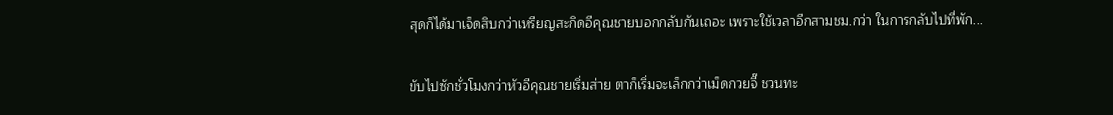สุดก็ได้มาเจ็ดสิบกว่าเหรียญสะกิดอีคุณชายบอกกลับกันเถอะ เพราะใช้เวลาอีกสามชม.กว่า ในการกลับไปที่พัก...

ขับไปซักชั่วโมงกว่าหัวอีคุณชายเริ่มส่าย ตาก็เริ่มจะเล็กกว่าเม็ดกวยจี๊ ชวนทะ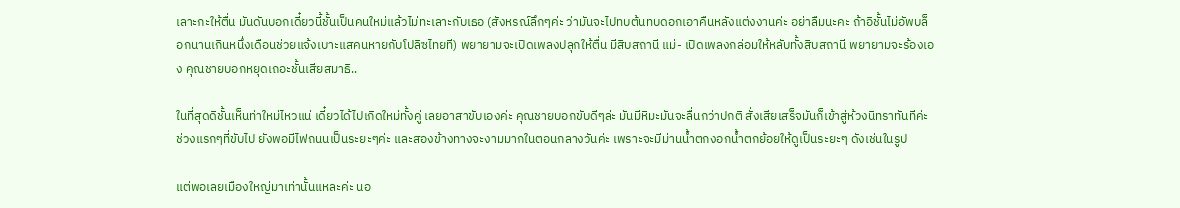เลาะกะให้ตื่น มันดันบอกเดี๋ยวนี้ชั้นเป็นคนใหม่แล้วไม่ทะเลาะกับเธอ (สังหรณ์ลึกๆค่ะ ว่ามันจะไปทบต้นทบดอกเอาคืนหลังแต่งงานค่ะ อย่าลืมนะคะ ถ้าอิชั้นไม่อัพบล็อกนานเกินหนึ่งเดือนช่วยแจ้งเบาะแสคนหายกับโปลิซไทยที) พยายามจะเปิดเพลงปลุกให้ตื่น มีสิบสถานี แม่- เปิดเพลงกล่อมให้หลับทั้งสิบสถานี พยายามจะร้องเอง คุณชายบอกหยุดเถอะชั้นเสียสมาธิ..

ในที่สุดดิชั้นเห็นท่าใหม่ไหวแน่ เดี๋ยวได้ไปเกิดใหม่ทั้งคู่ เลยอาสาขับเองค่ะ คุณชายบอกขับดีๆล่ะ มันมีหิมะมันจะลื่นกว่าปกติ สั่งเสียเสร็จมันก็เข้าสู่ห้วงนิทราทันทีค่ะ ช่วงแรกๆที่ขับไป ยังพอมีไฟถนนเป็นระยะๆค่ะ และสองข้างทางจะงามมากในตอนกลางวันค่ะ เพราะจะมีม่านน้ำตกงอกน้ำตกย้อยให้ดูเป็นระยะๆ ดังเช่นในรูป

แต่พอเลยเมืองใหญ่มาเท่านั้นแหละค่ะ นอ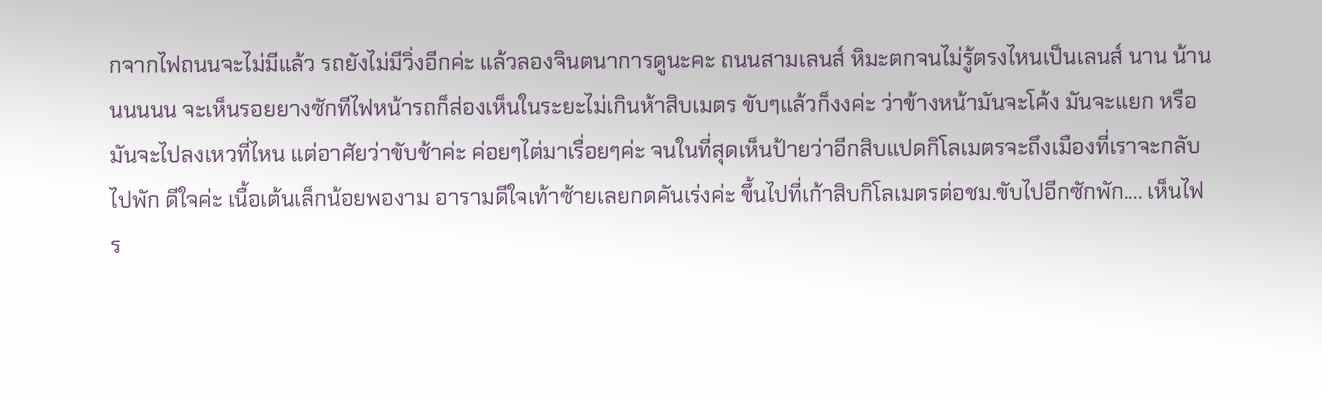กจากไฟถนนจะไม่มีแล้ว รถยังไม่มีวิ่งอีกค่ะ แล้วลองจินตนาการดูนะคะ ถนนสามเลนส์ หิมะตกจนไม่รู้ตรงไหนเป็นเลนส์ นาน น้านนนนนน จะเห็นรอยยางซักทีไฟหน้ารถก็ส่องเห็นในระยะไม่เกินห้าสิบเมตร ขับๆแล้วก็งงค่ะ ว่าข้างหน้ามันจะโค้ง มันจะแยก หรือมันจะไปลงเหวที่ไหน แต่อาศัยว่าขับช้าค่ะ ค่อยๆไต่มาเรื่อยๆค่ะ จนในที่สุดเห็นป้ายว่าอีกสิบแปดกิโลเมตรจะถึงเมืองที่เราจะกลับไปพัก ดีใจค่ะ เนื้อเต้นเล็กน้อยพองาม อารามดีใจเท้าซ้ายเลยกดคันเร่งค่ะ ขึ้นไปที่เก้าสิบกิโลเมตรต่อชม.ขับไปอีกซักพัก.... เห็นไฟร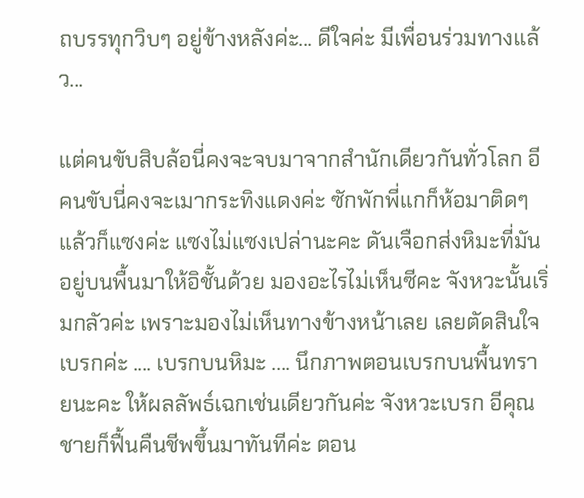ถบรรทุกวิบๆ อยู่ข้างหลังค่ะ... ดีใจค่ะ มีเพื่อนร่วมทางแล้ว...

แต่คนขับสิบล้อนี่คงจะจบมาจากสำนักเดียวกันทั่วโลก อีคนขับนี่คงจะเมากระทิงแดงค่ะ ซักพักพี่แกก็ห้อมาติดๆ แล้วก็แซงค่ะ แซงไม่แซงเปล่านะคะ ดันเจือกส่งหิมะที่มันอยู่บนพื้นมาให้อิชั้นด้วย มองอะไรไม่เห็นซีคะ จังหวะนั้นเริ่มกลัวค่ะ เพราะมองไม่เห็นทางข้างหน้าเลย เลยตัดสินใจเบรกค่ะ .... เบรกบนหิมะ .... นึกภาพตอนเบรกบนพื้นทรายนะคะ ให้ผลลัพธ์เฉกเช่นเดียวกันค่ะ จังหวะเบรก อีคุณชายก็ฟื้นคืนชีพขึ้นมาทันทีค่ะ ตอน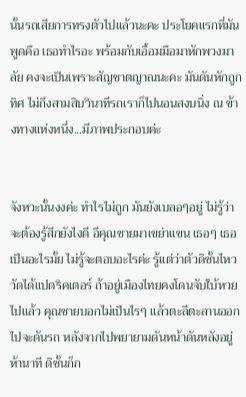นั้นรถเสียการทรงตัวไปแล้วนะคะ ประโยคแรกที่มันพูดคือ เธอทำไรอะ พร้อมกับเอื้อมมือมาหักพวงมาลัย คงจะเป็นเพราะสัญชาตญาณนะคะ มันดันหักถูกทิศ ไม่ถึงสามสิบวินาทีรถเราก็ไปนอนสงบนิ่ง ณ ข้างทางแห่งหนึ่ง...มีภาพประกอบค่ะ


จังหวะนั้นงงค่ะ ทำไรไม่ถูก มันยังเบลอๆอยู่ ไม่รู้ว่าจะต้องรู้สึกยังไงดี อีคุณชายมาเขย่าแขน เธอๆ เธอเป็นอะไรมั้ย ไม่รู้จะตอบอะไรค่ะ รู้แต่ว่าตัวดิชั้นไหววัดได้แปดริคเตอร์ ถ้าอยู่เมืองไทยคงโดนจับใบ้หวยไปแล้ว คุณชายบอกไม่เป็นไรๆ แล้วตะลีตะลานออกไปจะดันรถ หลังจากไปพยายามดันหน้าดันหลังอยู่ห้านาที ดิชั้นก็ก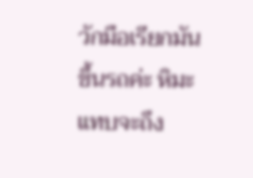วักมือเรียกมันขึ้นรถค่ะ หิมะแทบจะถึง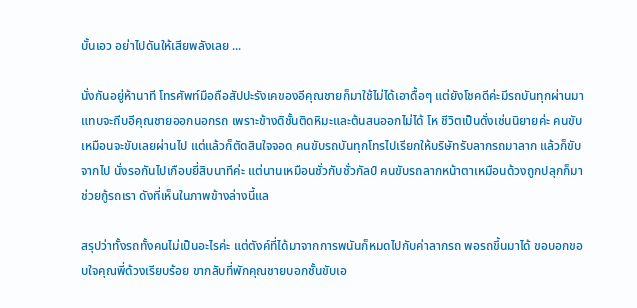บั้นเอว อย่าไปดันให้เสียพลังเลย ...

นั่งกันอยู่ห้านาที โทรศัพท์มือถือสัปปะรังเคของอีคุณชายก็มาใช้ไม่ได้เอาดื้อๆ แต่ยังโชคดีค่ะมีรถบันทุกผ่านมา แทบจะถีบอีคุณชายออกนอกรถ เพราะข้างดิชั้นติดหิมะและต้นสนออกไม่ได้ โห ชีวิตเป็นดั่งเช่นนิยายค่ะ คนขับเหมือนจะขับเลยผ่านไป แต่แล้วก็ตัดสินใจจอด คนขับรถบันทุกโทรไปเรียกให้บริษัทรับลากรถมาลาก แล้วก็ขับจากไป นั่งรอกันไปเกือบยี่สิบนาทีค่ะ แต่นานเหมือนชั่วกับชั่วกัลป์ คนขับรถลากหน้าตาเหมือนด้วงถูกปลุกก็มาช่วยกู้รถเรา ดังที่เห็นในภาพข้างล่างนี้แล

สรุปว่าทั้งรถทั้งคนไม่เป็นอะไรค่ะ แต่ตังค์ที่ได้มาจากการพนันก็หมดไปกับค่าลากรถ พอรถขึ้นมาได้ ขอบอกขอบใจคุณพี่ด้วงเรียบร้อย ขากลับที่พักคุณชายบอกชั้นขับเอ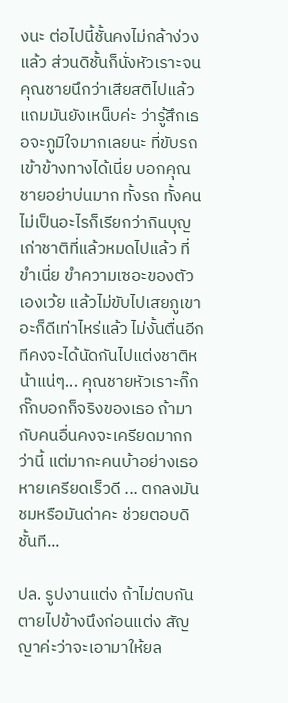งนะ ต่อไปนี้ชั้นคงไม่กล้าง่วงแล้ว ส่วนดิชั้นก็นั่งหัวเราะจนคุณชายนึกว่าเสียสติไปแล้ว แถมมันยังเหน็บค่ะ ว่ารู้สึกเธอจะภูมิใจมากเลยนะ ที่ขับรถเข้าข้างทางได้เนี่ย บอกคุณชายอย่าบ่นมาก ทั้งรถ ทั้งคนไม่เป็นอะไรก็เรียกว่ากินบุญเก่าชาติที่แล้วหมดไปแล้ว ที่ขำเนี่ย ขำความเซอะของตัวเองเว้ย แล้วไม่ขับไปเสยภูเขาอะก็ดีเท่าไหร่แล้ว ไม่งั้นตื่นอีกทีคงจะได้นัดกันไปแต่งชาติหน้าแน่ๆ... คุณชายหัวเราะกิ๊กกั๊กบอกก็จริงของเธอ ถ้ามากับคนอื่นคงจะเครียดมากกว่านี้ แต่มากะคนบ้าอย่างเธอหายเครียดเร็วดี ... ตกลงมันชมหรือมันด่าคะ ช่วยตอบดิชั้นที...

ปล. รูปงานแต่ง ถ้าไม่ตบกันตายไปข้างนึงก่อนแต่ง สัญญาค่ะว่าจะเอามาให้ยล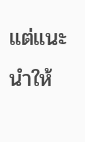แต่แนะนำให้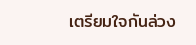เตรียมใจกันล่วง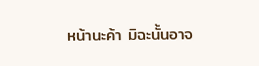หน้านะค้า มิฉะนั้นอาจ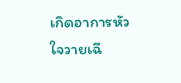เกิดอาการหัวใจวายเฉี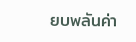ยบพลันค่า